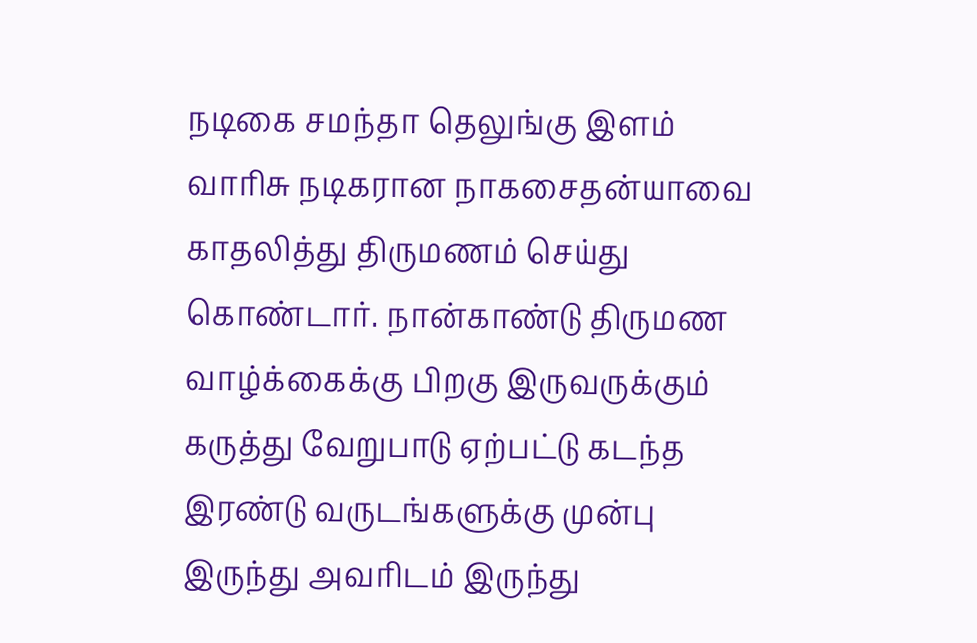நடிகை சமந்தா தெலுங்கு இளம் வாரிசு நடிகரான நாகசைதன்யாவை காதலித்து திருமணம் செய்து கொண்டார். நான்காண்டு திருமண வாழ்க்கைக்கு பிறகு இருவருக்கும் கருத்து வேறுபாடு ஏற்பட்டு கடந்த இரண்டு வருடங்களுக்கு முன்பு இருந்து அவரிடம் இருந்து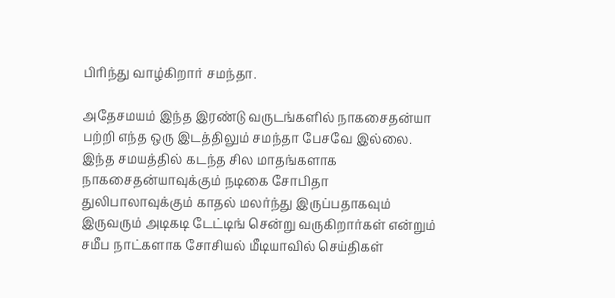பிரிந்து வாழ்கிறார் சமந்தா.

அதேசமயம் இந்த இரண்டு வருடங்களில் நாகசைதன்யா பற்றி எந்த ஒரு இடத்திலும் சமந்தா பேசவே இல்லை. இந்த சமயத்தில் கடந்த சில மாதங்களாக நாகசைதன்யாவுக்கும் நடிகை சோபிதா துலிபாலாவுக்கும் காதல் மலர்ந்து இருப்பதாகவும் இருவரும் அடிகடி டேட்டிங் சென்று வருகிறார்கள் என்றும் சமீப நாட்களாக சோசியல் மீடியாவில் செய்திகள்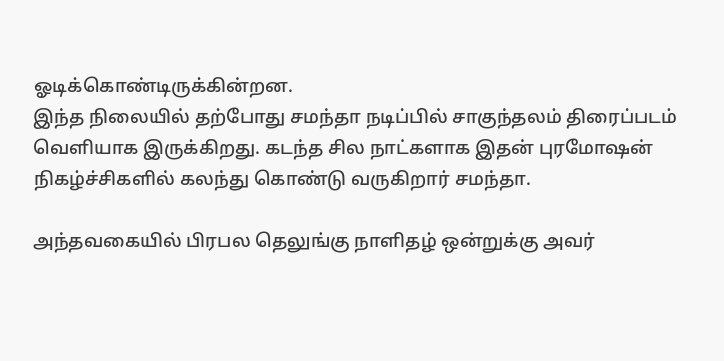ஓடிக்கொண்டிருக்கின்றன.
இந்த நிலையில் தற்போது சமந்தா நடிப்பில் சாகுந்தலம் திரைப்படம் வெளியாக இருக்கிறது. கடந்த சில நாட்களாக இதன் புரமோஷன் நிகழ்ச்சிகளில் கலந்து கொண்டு வருகிறார் சமந்தா.

அந்தவகையில் பிரபல தெலுங்கு நாளிதழ் ஒன்றுக்கு அவர்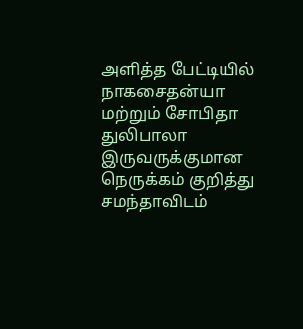அளித்த பேட்டியில் நாகசைதன்யா மற்றும் சோபிதா துலிபாலா இருவருக்குமான நெருக்கம் குறித்து சமந்தாவிடம்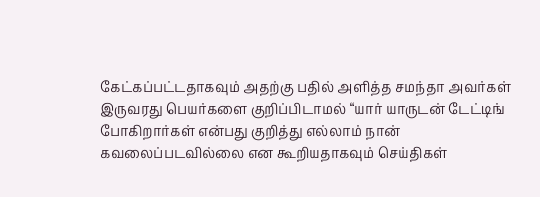கேட்கப்பட்டதாகவும் அதற்கு பதில் அளித்த சமந்தா அவர்கள் இருவரது பெயர்களை குறிப்பிடாமல் “யார் யாருடன் டேட்டிங் போகிறார்கள் என்பது குறித்து எல்லாம் நான் கவலைப்படவில்லை என கூறியதாகவும் செய்திகள்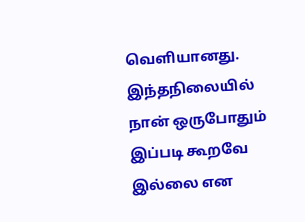வெளியானது.
இந்தநிலையில் நான் ஒருபோதும் இப்படி கூறவே இல்லை என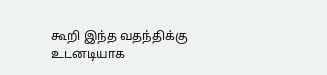கூறி இந்த வதந்திக்கு உடனடியாக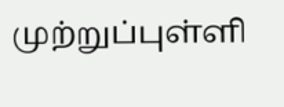முற்றுப்புள்ளி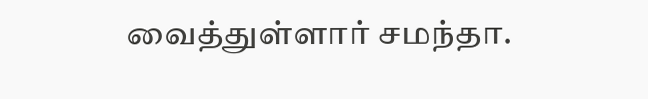வைத்துள்ளார் சமந்தா.